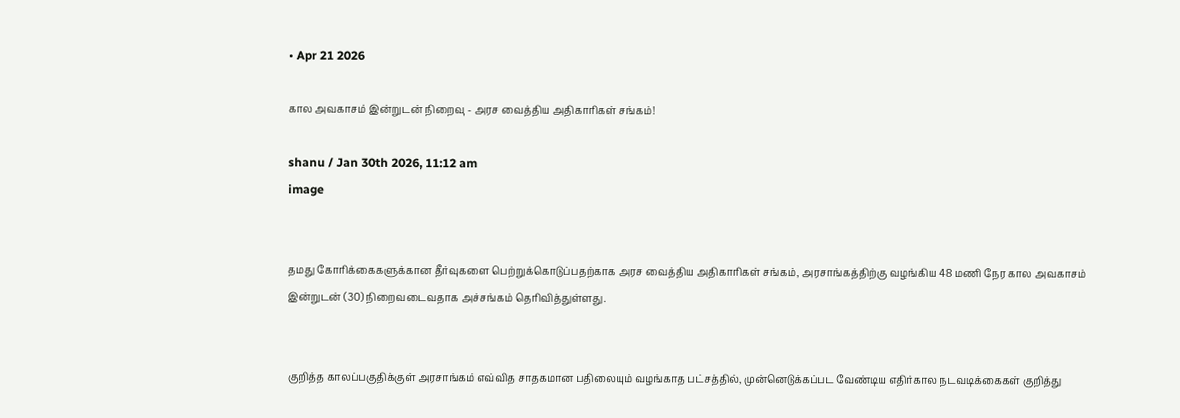• Apr 21 2026

கால அவகாசம் இன்றுடன் நிறைவு - அரச வைத்திய அதிகாரிகள் சங்கம்!

shanu / Jan 30th 2026, 11:12 am
image


தமது கோரிக்கைகளுக்கான தீர்வுகளை பெற்றுக்கொடுப்பதற்காக அரச வைத்திய அதிகாரிகள் சங்கம், அரசாங்கத்திற்கு வழங்கிய 48 மணி நேர கால அவகாசம் இன்றுடன் (30) நிறைவடைவதாக அச்சங்கம் தெரிவித்துள்ளது.


குறித்த காலப்பகுதிக்குள் அரசாங்கம் எவ்வித சாதகமான பதிலையும் வழங்காத பட்சத்தில், முன்னெடுக்கப்பட வேண்டிய எதிர்கால நடவடிக்கைகள் குறித்து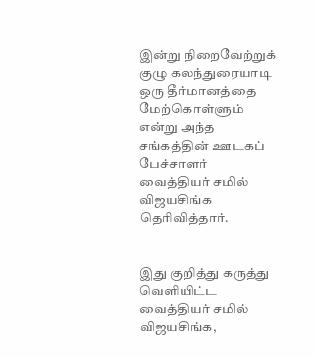இன்று நிறைவேற்றுக் குழு கலந்துரையாடி ஒரு தீர்மானத்தை மேற்கொள்ளும் என்று அந்த சங்கத்தின் ஊடகப் பேச்சாளர் வைத்தியர் சமில் விஜயசிங்க தெரிவித்தார்.


இது குறித்து கருத்து வெளியிட்ட வைத்தியர் சமில் விஜயசிங்க,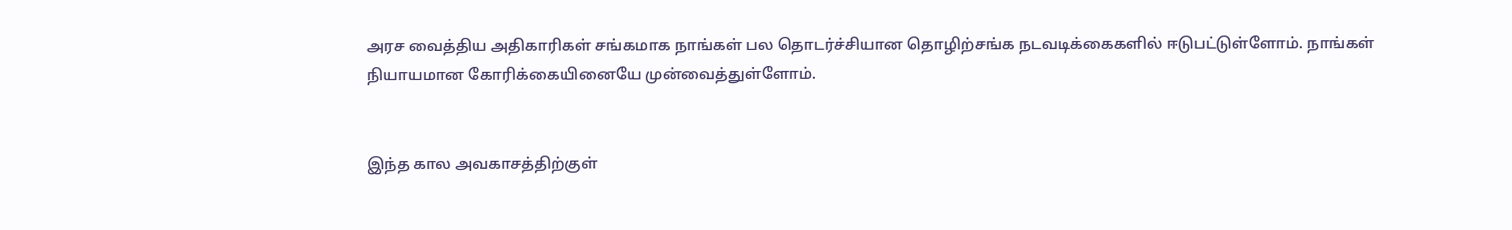அரச வைத்திய அதிகாரிகள் சங்கமாக நாங்கள் பல தொடர்ச்சியான தொழிற்சங்க நடவடிக்கைகளில் ஈடுபட்டுள்ளோம். நாங்கள் நியாயமான கோரிக்கையினையே முன்வைத்துள்ளோம்.


இந்த கால அவகாசத்திற்குள்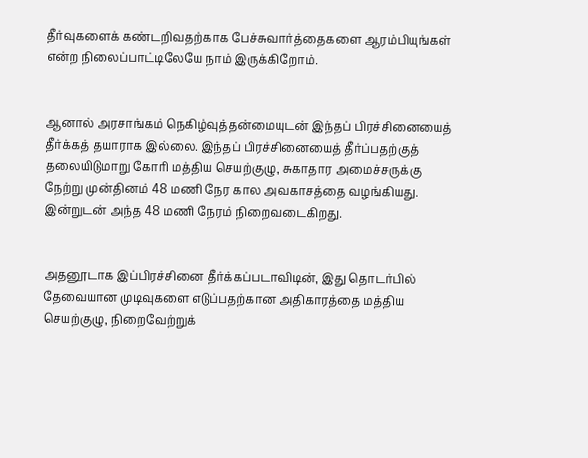தீர்வுகளைக் கண்டறிவதற்காக பேச்சுவார்த்தைகளை ஆரம்பியுங்கள் என்ற நிலைப்பாட்டிலேயே நாம் இருக்கிறோம்.


ஆனால் அரசாங்கம் நெகிழ்வுத்தன்மையுடன் இந்தப் பிரச்சினையைத் தீர்க்கத் தயாராக இல்லை. இந்தப் பிரச்சினையைத் தீர்ப்பதற்குத் தலையிடுமாறு கோரி மத்திய செயற்குழு, சுகாதார அமைச்சருக்கு நேற்று முன்தினம் 48 மணி நேர கால அவகாசத்தை வழங்கியது. இன்றுடன் அந்த 48 மணி நேரம் நிறைவடைகிறது.


அதனூடாக இப்பிரச்சினை தீர்க்கப்படாவிடின், இது தொடர்பில் தேவையான முடிவுகளை எடுப்பதற்கான அதிகாரத்தை மத்திய செயற்குழு, நிறைவேற்றுக்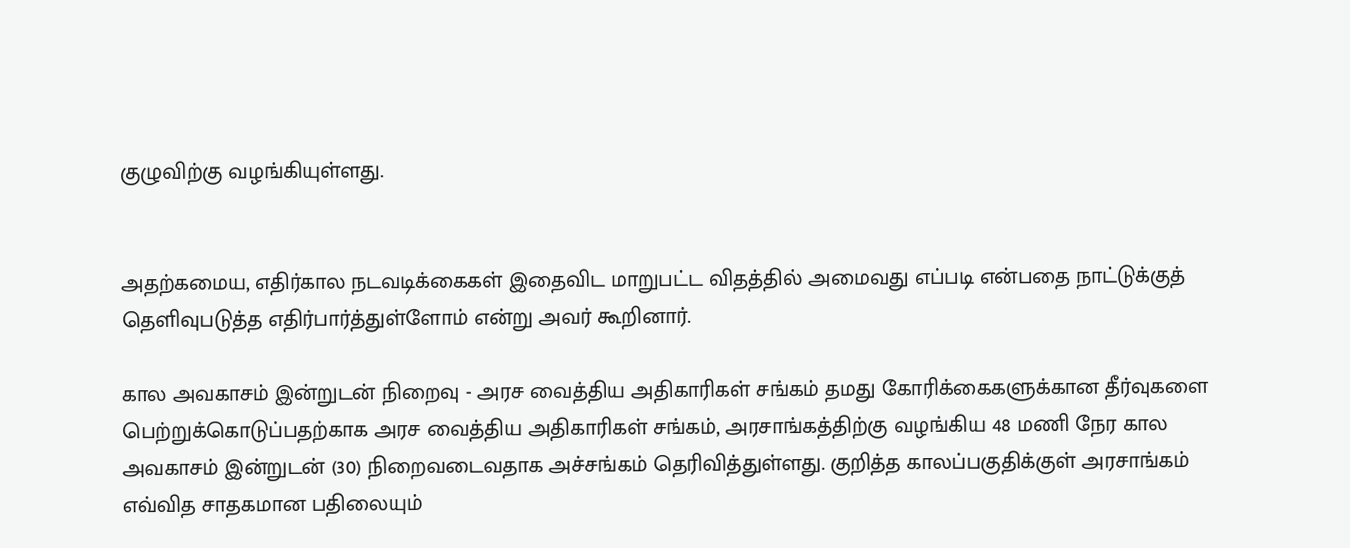குழுவிற்கு வழங்கியுள்ளது.


அதற்கமைய, எதிர்கால நடவடிக்கைகள் இதைவிட மாறுபட்ட விதத்தில் அமைவது எப்படி என்பதை நாட்டுக்குத் தெளிவுபடுத்த எதிர்பார்த்துள்ளோம் என்று அவர் கூறினார்.

கால அவகாசம் இன்றுடன் நிறைவு - அரச வைத்திய அதிகாரிகள் சங்கம் தமது கோரிக்கைகளுக்கான தீர்வுகளை பெற்றுக்கொடுப்பதற்காக அரச வைத்திய அதிகாரிகள் சங்கம், அரசாங்கத்திற்கு வழங்கிய 48 மணி நேர கால அவகாசம் இன்றுடன் (30) நிறைவடைவதாக அச்சங்கம் தெரிவித்துள்ளது. குறித்த காலப்பகுதிக்குள் அரசாங்கம் எவ்வித சாதகமான பதிலையும்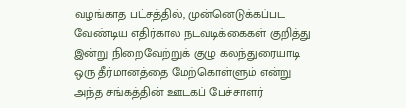வழங்காத பட்சத்தில், முன்னெடுக்கப்பட வேண்டிய எதிர்கால நடவடிக்கைகள் குறித்து இன்று நிறைவேற்றுக் குழு கலந்துரையாடி ஒரு தீர்மானத்தை மேற்கொள்ளும் என்று அந்த சங்கத்தின் ஊடகப் பேச்சாளர்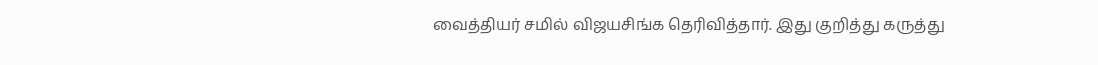வைத்தியர் சமில் விஜயசிங்க தெரிவித்தார். இது குறித்து கருத்து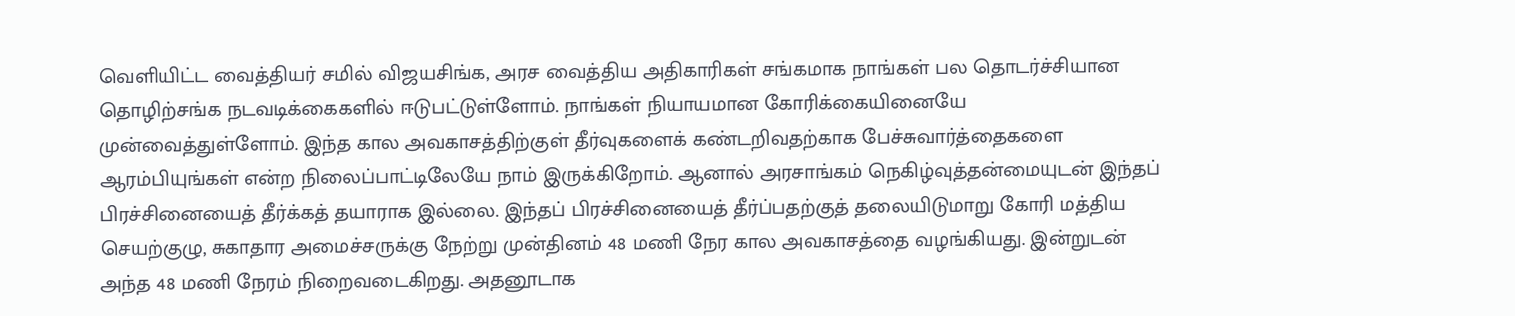வெளியிட்ட வைத்தியர் சமில் விஜயசிங்க, அரச வைத்திய அதிகாரிகள் சங்கமாக நாங்கள் பல தொடர்ச்சியான தொழிற்சங்க நடவடிக்கைகளில் ஈடுபட்டுள்ளோம். நாங்கள் நியாயமான கோரிக்கையினையே முன்வைத்துள்ளோம். இந்த கால அவகாசத்திற்குள் தீர்வுகளைக் கண்டறிவதற்காக பேச்சுவார்த்தைகளை ஆரம்பியுங்கள் என்ற நிலைப்பாட்டிலேயே நாம் இருக்கிறோம். ஆனால் அரசாங்கம் நெகிழ்வுத்தன்மையுடன் இந்தப் பிரச்சினையைத் தீர்க்கத் தயாராக இல்லை. இந்தப் பிரச்சினையைத் தீர்ப்பதற்குத் தலையிடுமாறு கோரி மத்திய செயற்குழு, சுகாதார அமைச்சருக்கு நேற்று முன்தினம் 48 மணி நேர கால அவகாசத்தை வழங்கியது. இன்றுடன் அந்த 48 மணி நேரம் நிறைவடைகிறது. அதனூடாக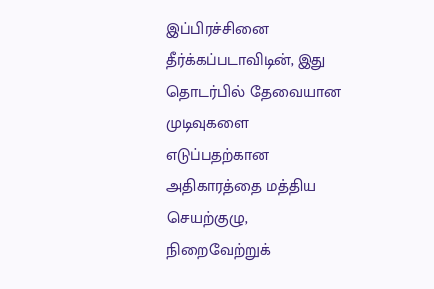இப்பிரச்சினை தீர்க்கப்படாவிடின், இது தொடர்பில் தேவையான முடிவுகளை எடுப்பதற்கான அதிகாரத்தை மத்திய செயற்குழு, நிறைவேற்றுக்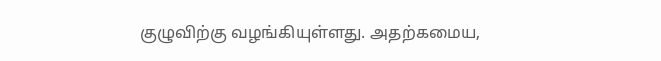குழுவிற்கு வழங்கியுள்ளது. அதற்கமைய,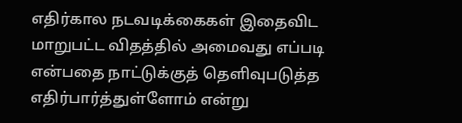எதிர்கால நடவடிக்கைகள் இதைவிட மாறுபட்ட விதத்தில் அமைவது எப்படி என்பதை நாட்டுக்குத் தெளிவுபடுத்த எதிர்பார்த்துள்ளோம் என்று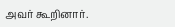அவர் கூறினார்.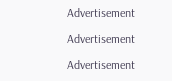Advertisement

Advertisement

Advertisement